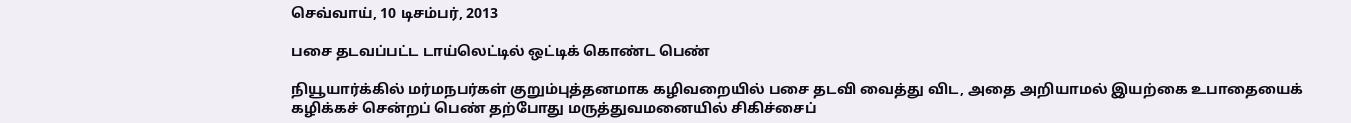செவ்வாய், 10 டிசம்பர், 2013

பசை தடவப்பட்ட டாய்லெட்டில் ஒட்டிக் கொண்ட பெண்

நியூயார்க்கில் மர்மநபர்கள் குறும்புத்தனமாக கழிவறையில் பசை தடவி வைத்து விட, அதை அறியாமல் இயற்கை உபாதையைக் கழிக்கச் சென்றப் பெண் தற்போது மருத்துவமனையில் சிகிச்சைப்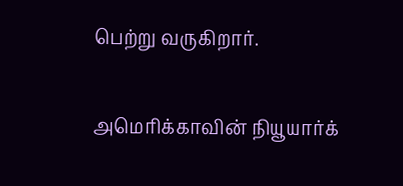பெற்று வருகிறார்.

அமெரிக்காவின் நியூயார்க்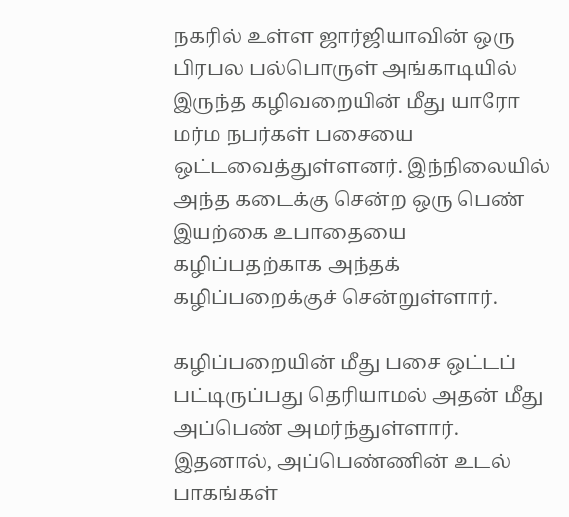நகரில் உள்ள ஜார்ஜியாவின் ஒரு பிரபல பல்பொருள் அங்காடியில் இருந்த கழிவறையின் மீது யாரோ மர்ம நபர்கள் பசையை ஒட்டவைத்துள்ளனர். இந்நிலையில் அந்த கடைக்கு சென்ற ஒரு பெண் இயற்கை உபாதையை கழிப்பதற்காக அந்தக் கழிப்பறைக்குச் சென்றுள்ளார்.

கழிப்பறையின் மீது பசை ஒட்டப் பட்டிருப்பது தெரியாமல் அதன் மீது அப்பெண் அமர்ந்துள்ளார். இதனால், அப்பெண்ணின் உடல் பாகங்கள்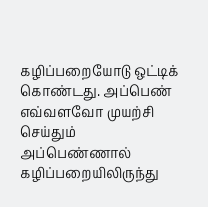கழிப்பறையோடு ஒட்டிக் கொண்டது. அப்பெண் எவ்வளவோ முயற்சி செய்தும் அப்பெண்ணால் கழிப்பறையிலிருந்து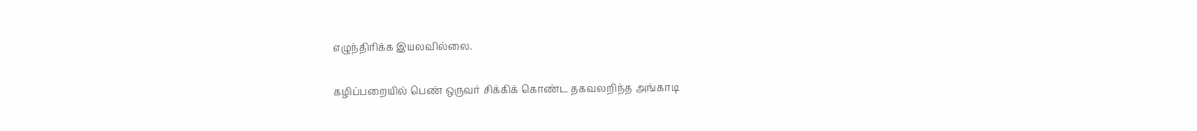எழுந்திரிக்க இயலவில்லை.

கழிப்பறையில் பெண் ஒருவர் சிக்கிக் கொண்ட தகவலறிந்த அங்காடி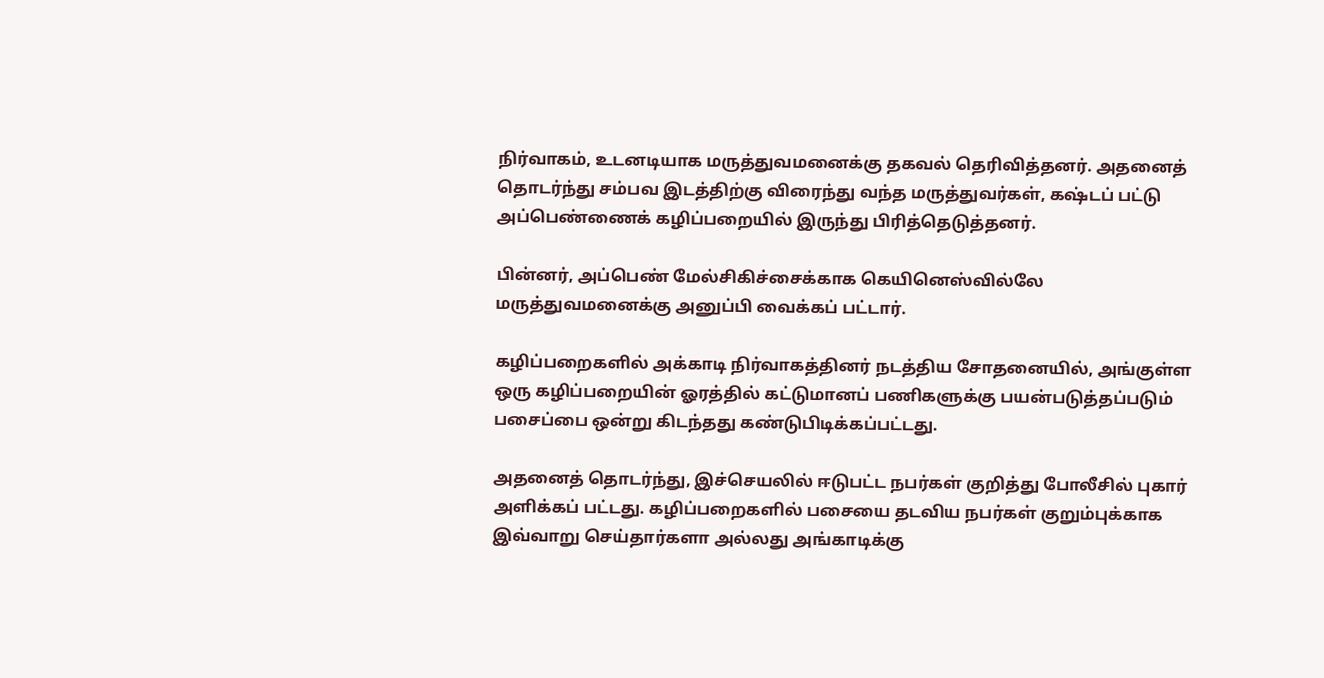நிர்வாகம், உடனடியாக மருத்துவமனைக்கு தகவல் தெரிவித்தனர். அதனைத் தொடர்ந்து சம்பவ இடத்திற்கு விரைந்து வந்த மருத்துவர்கள், கஷ்டப் பட்டு அப்பெண்ணைக் கழிப்பறையில் இருந்து பிரித்தெடுத்தனர்.

பின்னர், அப்பெண் மேல்சிகிச்சைக்காக கெயினெஸ்வில்லே மருத்துவமனைக்கு அனுப்பி வைக்கப் பட்டார்.

கழிப்பறைகளில் அக்காடி நிர்வாகத்தினர் நடத்திய சோதனையில், அங்குள்ள ஒரு கழிப்பறையின் ஓரத்தில் கட்டுமானப் பணிகளுக்கு பயன்படுத்தப்படும் பசைப்பை ஒன்று கிடந்தது கண்டுபிடிக்கப்பட்டது.

அதனைத் தொடர்ந்து, இச்செயலில் ஈடுபட்ட நபர்கள் குறித்து போலீசில் புகார் அளிக்கப் பட்டது. கழிப்பறைகளில் பசையை தடவிய நபர்கள் குறும்புக்காக இவ்வாறு செய்தார்களா அல்லது அங்காடிக்கு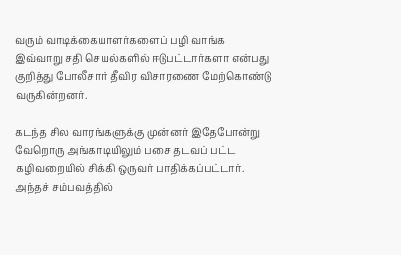வரும் வாடிக்கையாளர்களைப் பழி வாங்க இவ்வாறு சதி செயல்களில் ஈடுபட்டார்களா என்பது குறித்து போலீசார் தீவிர விசாரணை மேற்கொண்டு வருகின்றனர்.

கடந்த சில வாரங்களுக்கு முன்னர் இதேபோன்று வேறொரு அங்காடியிலும் பசை தடவப் பட்ட கழிவறையில் சிக்கி ஒருவர் பாதிக்கப்பட்டார். அந்தச் சம்பவத்தில்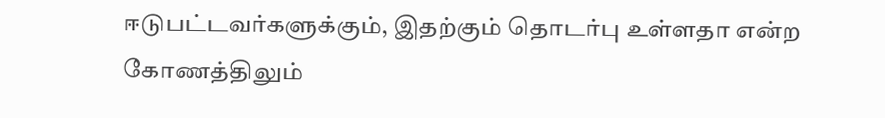ஈடுபட்டவர்களுக்கும், இதற்கும் தொடர்பு உள்ளதா என்ற கோணத்திலும்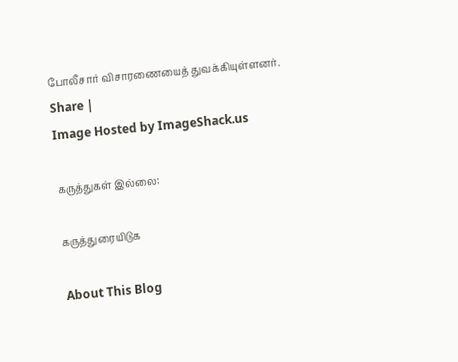போலீசார் விசாரணையைத் துவக்கியுள்ளனர்.
Share |
Image Hosted by ImageShack.us

கருத்துகள் இல்லை:

கருத்துரையிடுக

About This Blog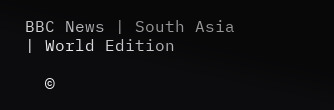BBC News | South Asia | World Edition

  ©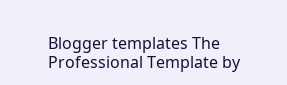Blogger templates The Professional Template by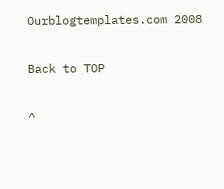Ourblogtemplates.com 2008

Back to TOP

^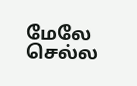மேலே செல்ல